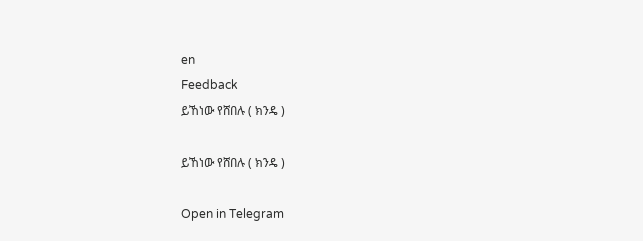en
Feedback
ይኸነው የሸበሉ ( ክንዴ )

ይኸነው የሸበሉ ( ክንዴ )

Open in Telegram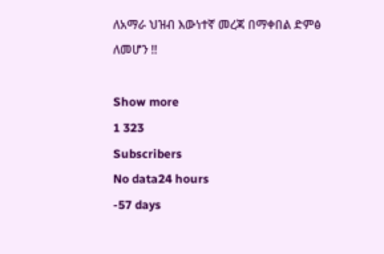ለአማራ ህዝብ እውነተኛ መረጃ በማቀበል ድምፅ ለመሆን !!

Show more
1 323
Subscribers
No data24 hours
-57 days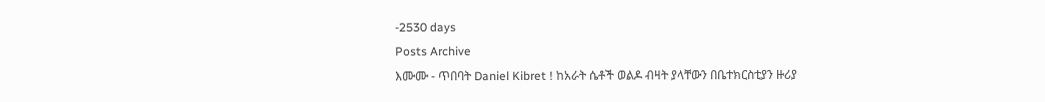-2530 days
Posts Archive
እሙሙ - ጥበባት Daniel Kibret ! ከአራት ሴቶች ወልዶ ብዛት ያላቸውን በቤተክርስቲያን ዙሪያ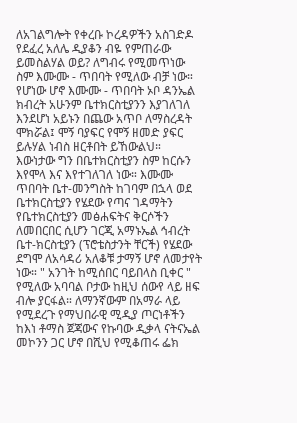ለአገልግሎት የቀረቡ ኮረዳዎችን አስገድዶ የደፈረ አለሌ ዲያቆን ብዬ የምጠራው ይመስልሃል ወይ? ለግብሩ የሚመጥነው ስም እሙሙ - ጥበባት የሚለው ብቻ ነው። የሆነው ሆኖ እሙሙ - ጥበባት ኦቦ ዳንኤል ክብረት አሁንም ቤተክርስቲያንን እያገለገለ እንደሆነ አይኑን በጨው አጥቦ ለማስረዳት ሞክሯል፤ ሞኝ ባያፍር የሞኝ ዘመድ ያፍር ይሉሃል ነብስ ዘርቶበት ይኸውልህ። እውነታው ግን በቤተክርስቲያን ስም ከርሱን እየሞላ እና እየተገለገለ ነው። እሙሙ ጥበባት ቤተ-መንግስት ከገባም በኋላ ወደ ቤተክርስቲያን የሄደው የጣና ገዳማትን የቤተክርስቲያን መፅሐፍትና ቅርሶችን ለመበርበር ሲሆን ገርጂ አማኑኤል ኅብረት ቤተ-ክርስቲያን (ፕሮቴስታንት ቸርች) የሄደው ደግሞ ለአሳዳሪ አለቆቹ ታማኝ ሆኖ ለመታየት ነው። " አንገት ከሚሰበር ባይበላስ ቢቀር " የሚለው አባባል ቦታው ከዚህ ሰውየ ላይ ዘፍ ብሎ ያርፋል። ለማንኛውም በአማራ ላይ የሚደረጉ የማህበራዊ ሚዲያ ጦርነቶችን ከእነ ቶማስ ጀጃውና የኩባው ዲቃላ ናትናኤል መኮንን ጋር ሆኖ በሺህ የሚቆጠሩ ፌክ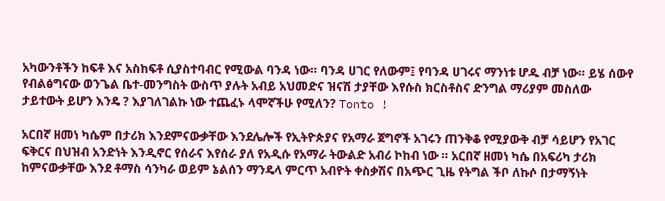አካውንቶችን ከፍቶ እና አስከፍቶ ሲያስተባብር የሚውል ባንዳ ነው። ባንዳ ሀገር የለውም፤ የባንዳ ሀገሩና ማንነቱ ሆዱ ብቻ ነው። ይሄ ሰውየ የብልፅግናው ወንጌል ቤተ-መንግስት ውስጥ ያሉት አብይ አህመድና ዝናሽ ታያቸው እየሱስ ክርስቶስና ድንግል ማሪያም መስለው ታይተውት ይሆን እንዴ ? እያገለገልኩ ነው ተጨፈኑ ላሞኛችሁ የሚለን? Tonto !

አርበኛ ዘመነ ካሴም በታሪክ እንደምናውቃቸው እንደሌሎች የኢትዮጵያና የአማራ ጀግኖች አገሩን ጠንቅቆ የሚያውቅ ብቻ ሳይሆን የአገር ፍቅርና በህዝብ አንድነት እንዲኖር የሰራና እየሰራ ያለ የአዲሱ የአማራ ትውልድ አብሪ ኮከብ ነው ። አርበኛ ዘመነ ካሴ በአፍሪካ ታሪክ ከምናውቃቸው እንደ ቶማስ ሳንካራ ወይም ኔልሰን ማንዴላ ምርጥ አብዮት ቀስቃሽና በአጭር ጊዜ የትግል ችቦ ለኩሶ በታማኝነት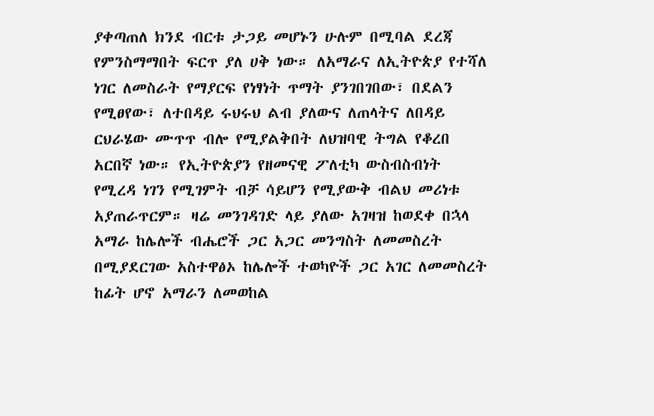ያቀጣጠለ ክንደ ብርቱ ታጋይ መሆኑን ሁሉም በሚባል ደረጃ የምንስማማበት ፍርጥ ያለ ሀቅ ነው። ለአማራና ለኢትዮጵያ የተሻለ ነገር ለመስራት የማያርፍ የነፃነት ጥማት ያንገበገበው፣ በደልን የሚፀየው፣ ለተበዳይ ሩህሩህ ልብ ያለውና ለጠላትና ለበዳይ ርህራሄው ሙጥጥ ብሎ የሚያልቅበት ለህዝባዊ ትግል የቆረበ አርበኛ ነው። የኢትዮጵያን የዘመናዊ ፖለቲካ ውስብስብነት የሚረዳ ነገን የሚገምት ብቻ ሳይሆን የሚያውቅ ብልህ መሪነቱ አያጠራጥርም። ዛሬ መንገዳገድ ላይ ያለው አገዛዝ ከወደቀ በኋላ አማራ ከሌሎች ብሔሮች ጋር አጋር መንግስት ለመመስረት በሚያደርገው አስተዋፅኦ ከሌሎች ተወካዮች ጋር አገር ለመመስረት ከፊት ሆኖ አማራን ለመወከል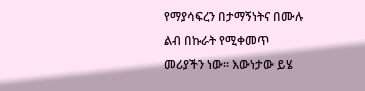የማያሳፍረን በታማኝነትና በሙሉ ልብ በኩራት የሚቀመጥ መሪያችን ነው። እውነታው ይሄ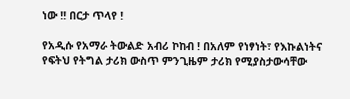ነው !! በርታ ጥላየ !

የአዲሱ የአማራ ትውልድ አብሪ ኮከብ ! በአለም የነፃነት፣ የእኩልነትና የፍትህ የትግል ታሪክ ውስጥ ምንጊዜም ታሪክ የሚያስታውሳቸው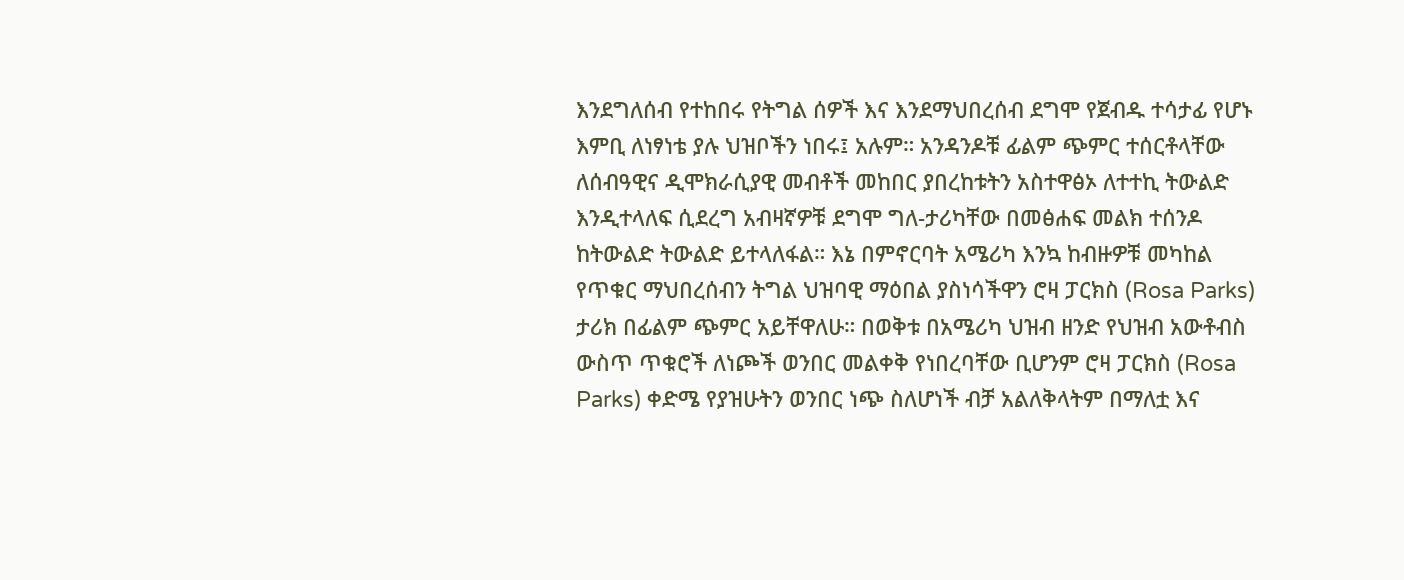እንደግለሰብ የተከበሩ የትግል ሰዎች እና እንደማህበረሰብ ደግሞ የጀብዱ ተሳታፊ የሆኑ እምቢ ለነፃነቴ ያሉ ህዝቦችን ነበሩ፤ አሉም። አንዳንዶቹ ፊልም ጭምር ተሰርቶላቸው ለሰብዓዊና ዲሞክራሲያዊ መብቶች መከበር ያበረከቱትን አስተዋፅኦ ለተተኪ ትውልድ እንዲተላለፍ ሲደረግ አብዛኛዎቹ ደግሞ ግለ-ታሪካቸው በመፅሐፍ መልክ ተሰንዶ ከትውልድ ትውልድ ይተላለፋል። እኔ በምኖርባት አሜሪካ እንኳ ከብዙዎቹ መካከል የጥቁር ማህበረሰብን ትግል ህዝባዊ ማዕበል ያስነሳችዋን ሮዛ ፓርክስ (Rosa Parks) ታሪክ በፊልም ጭምር አይቸዋለሁ። በወቅቱ በአሜሪካ ህዝብ ዘንድ የህዝብ አውቶብስ ውስጥ ጥቁሮች ለነጮች ወንበር መልቀቅ የነበረባቸው ቢሆንም ሮዛ ፓርክስ (Rosa Parks) ቀድሜ የያዝሁትን ወንበር ነጭ ስለሆነች ብቻ አልለቅላትም በማለቷ እና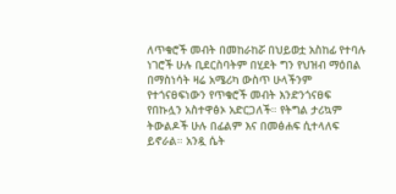ለጥቁሮች መብት በመከራከሯ በህይወቷ አስከፊ የተባሉ ነገሮች ሁሉ ቢደርስባትም በሂደት ግን የህዝብ ማዕበል በማስነሳት ዛሬ አሜሪካ ውስጥ ሁላችንም የተጎናፀፍነውን የጥቁሮች መብት እንድንጎናፀፍ የበኩሏን አስተዋፅኦ አድርጋለች። የትግል ታሪኳም ትውልዶች ሁሉ በፊልም እና በመፅሐፍ ሲተላለፍ ይኖራል። አንዷ ሴት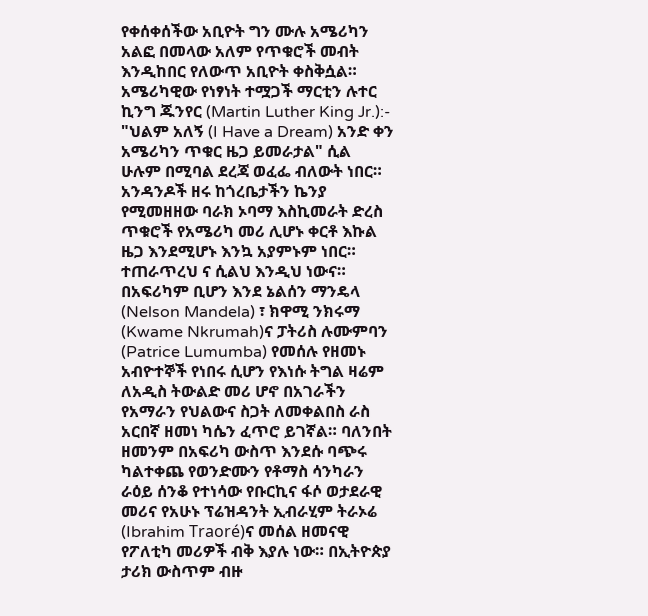የቀሰቀሰችው አቢዮት ግን ሙሉ አሜሪካን አልፎ በመላው አለም የጥቁሮች መብት እንዲከበር የለውጥ አቢዮት ቀስቅሷል። አሜሪካዊው የነፃነት ተሟጋች ማርቲን ሉተር ኪንግ ጁንየር (Martin Luther King Jr.):- "ህልም አለኝ (I Have a Dream) አንድ ቀን አሜሪካን ጥቁር ዜጋ ይመራታል" ሲል ሁሉም በሚባል ደረጃ ወፈፌ ብለውት ነበር። አንዳንዶች ዘሩ ከጎረቤታችን ኬንያ የሚመዘዘው ባራክ ኦባማ እስኪመራት ድረስ ጥቁሮች የአሜሪካ መሪ ሊሆኑ ቀርቶ እኩል ዜጋ እንደሚሆኑ እንኳ አያምኑም ነበር። ተጠራጥረህ ና ሲልህ እንዲህ ነውና። በአፍሪካም ቢሆን እንደ ኔልሰን ማንዴላ (Nelson Mandela) ፣ ክዋሚ ንክሩማ (Kwame Nkrumah)ና ፓትሪስ ሉሙምባን (Patrice Lumumba) የመሰሉ የዘመኑ አብዮተኞች የነበሩ ሲሆን የእነሱ ትግል ዛሬም ለአዲስ ትውልድ መሪ ሆኖ በአገራችን የአማራን የህልውና ስጋት ለመቀልበስ ራስ አርበኛ ዘመነ ካሴን ፈጥሮ ይገኛል። ባለንበት ዘመንም በአፍሪካ ውስጥ እንደሱ ባጭሩ ካልተቀጨ የወንድሙን የቶማስ ሳንካራን ራዕይ ሰንቆ የተነሳው የቡርኪና ፋሶ ወታደራዊ መሪና የአሁኑ ፕሬዝዳንት ኢብራሂም ትራኦሬ (Ibrahim Traoré)ና መሰል ዘመናዊ የፖለቲካ መሪዎች ብቅ እያሉ ነው። በኢትዮጵያ ታሪክ ውስጥም ብዙ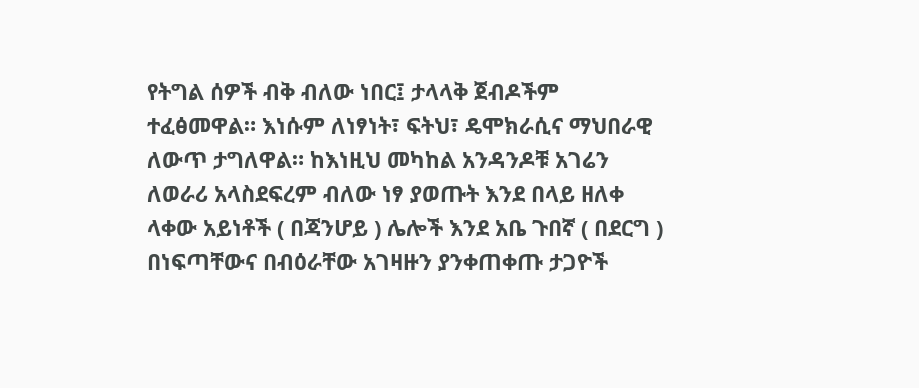የትግል ሰዎች ብቅ ብለው ነበር፤ ታላላቅ ጀብዶችም ተፈፅመዋል። እነሱም ለነፃነት፣ ፍትህ፣ ዴሞክራሲና ማህበራዊ ለውጥ ታግለዋል። ከእነዚህ መካከል አንዳንዶቹ አገሬን ለወራሪ አላስደፍረም ብለው ነፃ ያወጡት እንደ በላይ ዘለቀ ላቀው አይነቶች ( በጃንሆይ ) ሌሎች እንደ አቤ ጉበኛ ( በደርግ ) በነፍጣቸውና በብዕራቸው አገዛዙን ያንቀጠቀጡ ታጋዮች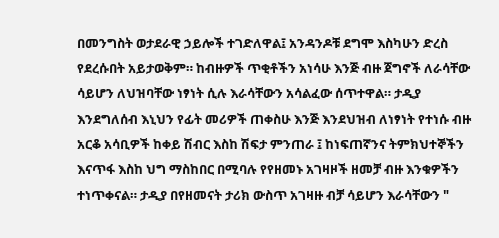በመንግስት ወታደራዊ ኃይሎች ተገድለዋል፤ አንዳንዶቹ ደግሞ እስካሁን ድረስ የደረሱበት አይታወቅም። ከብዙዎች ጥቂቶችን አነሳሁ እንጅ ብዙ ጀግኖች ለራሳቸው ሳይሆን ለህዝባቸው ነፃነት ሲሉ እራሳቸውን አሳልፈው ሰጥተዋል። ታዲያ እንደግለሰብ እኒህን የፊት መሪዎች ጠቀስሁ እንጅ እንደህዝብ ለነፃነት የተነሱ ብዙ አርቆ አሳቢዎች ከቀይ ሽብር እስከ ሽፍታ ምንጠራ ፤ ከነፍጠኛንና ትምክህተኞችን እናጥፋ እስከ ህግ ማስከበር በሚባሉ የየዘመኑ አገዛዞች ዘመቻ ብዙ እንቁዎችን ተነጥቀናል። ታዲያ በየዘመናት ታሪክ ውስጥ አገዛዙ ብቻ ሳይሆን እራሳቸውን "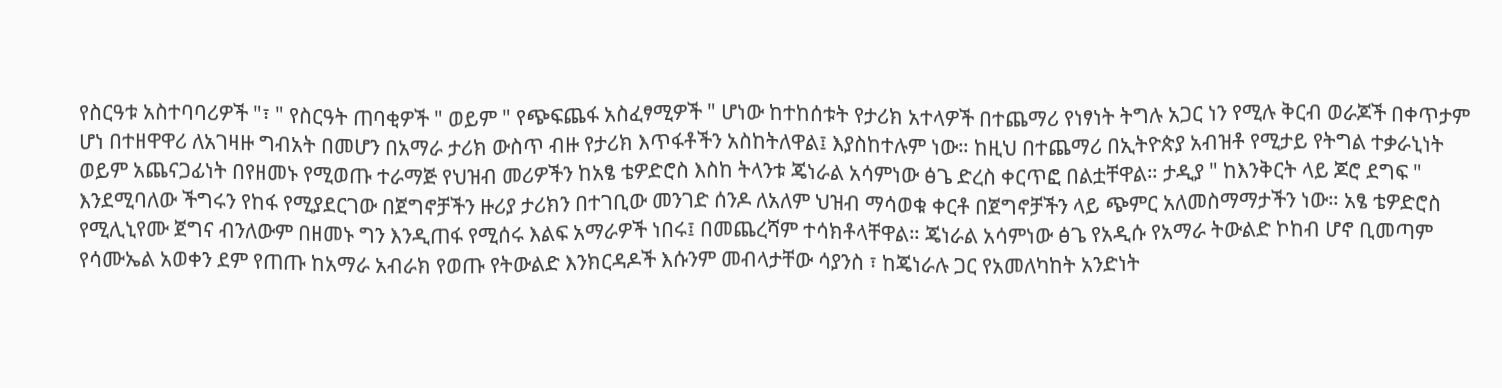የስርዓቱ አስተባባሪዎች "፣ " የስርዓት ጠባቂዎች " ወይም " የጭፍጨፋ አስፈፃሚዎች " ሆነው ከተከሰቱት የታሪክ አተላዎች በተጨማሪ የነፃነት ትግሉ አጋር ነን የሚሉ ቅርብ ወራጆች በቀጥታም ሆነ በተዘዋዋሪ ለአገዛዙ ግብአት በመሆን በአማራ ታሪክ ውስጥ ብዙ የታሪክ እጥፋቶችን አስከትለዋል፤ እያስከተሉም ነው። ከዚህ በተጨማሪ በኢትዮጵያ አብዝቶ የሚታይ የትግል ተቃራኒነት ወይም አጨናጋፊነት በየዘመኑ የሚወጡ ተራማጅ የህዝብ መሪዎችን ከአፄ ቴዎድሮስ እስከ ትላንቱ ጄነራል አሳምነው ፅጌ ድረስ ቀርጥፎ በልቷቸዋል። ታዲያ " ከእንቅርት ላይ ጆሮ ደግፍ " እንደሚባለው ችግሩን የከፋ የሚያደርገው በጀግኖቻችን ዙሪያ ታሪክን በተገቢው መንገድ ሰንዶ ለአለም ህዝብ ማሳወቁ ቀርቶ በጀግኖቻችን ላይ ጭምር አለመስማማታችን ነው። አፄ ቴዎድሮስ የሚሊኒየሙ ጀግና ብንለውም በዘመኑ ግን እንዲጠፋ የሚሰሩ እልፍ አማራዎች ነበሩ፤ በመጨረሻም ተሳክቶላቸዋል። ጄነራል አሳምነው ፅጌ የአዲሱ የአማራ ትውልድ ኮከብ ሆኖ ቢመጣም የሳሙኤል አወቀን ደም የጠጡ ከአማራ አብራክ የወጡ የትውልድ እንክርዳዶች እሱንም መብላታቸው ሳያንስ ፣ ከጄነራሉ ጋር የአመለካከት አንድነት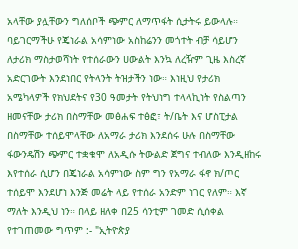አላቸው ያሏቸውን ግለሰቦች ጭምር ለማጥፋት ሲታትሩ ይውላሉ። ባይገርማችሁ የጄነራል አሳምነው አስከሬንን መጎተት ብቻ ሳይሆን ለታሪክ ማስታወሻነት የተሰራውን ሀውልት እንኳ ለረዥም ጊዜ እስረኛ አድርገውት እንደነበር የትላንት ትዝታችን ነው። እነዚህ የታሪክ አሜካላዎች የክህደትና የ30 ዓመታት የትህነግ ተላላኪነት የስልጣን ዘመናቸው ታሪክ በስማቸው መፅሐፍ ተፅፎ፣ ት/ቤት እና ሆስፒታል በስማቸው ተሰይሞላቸው ለአማራ ታሪክ እንደሰሩ ሁሉ በስማቸው ፋውንዴሽን ጭምር ተቋቁሞ ለአዲሱ ትውልድ ጀግና ተብለው እንዲዘከሩ እየተሰራ ሲሆን በጄነራል አሳምነው ስም ግን የአማራ ፋኖ ክ/ጦር ተሰይሞ እንደሆነ እንጅ መሬት ላይ የተሰራ አንድም ነገር የለም። እኛ ማለት እንዲህ ነን። በላይ ዘለቀ በ25 ሳንቲም ገመድ ሲሰቀል የተገጠመው ግጥም :- "ኢትዮጵያ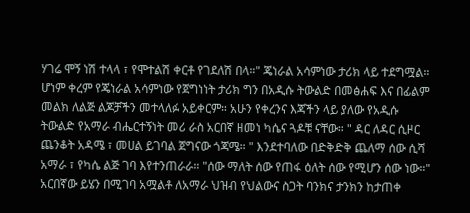ሃገሬ ሞኝ ነሽ ተላላ ፣ የሞተልሽ ቀርቶ የገደለሽ በላ።" ጄነራል አሳምነው ታሪክ ላይ ተደግሟል። ሆነም ቀረም የጄነራል አሳምነው የጀግነነት ታሪክ ግን በአዲሱ ትውልድ በመፅሐፍ እና በፊልም መልክ ለልጅ ልጆቻችን መተላለፉ አይቀርም። አሁን የቀረንና እጃችን ላይ ያለው የአዲሱ ትውልድ የአማራ ብሔርተኝነት መሪ ራስ አርበኛ ዘመነ ካሴና ጓዶቹ ናቸው። " ዳር ለዳር ሲዞር ጨንቆት አዳሜ ፣ መሀል ይገባል ጀግናው ጎጃሜ። " እንደተባለው በድቅድቅ ጨለማ ሰው ሲሻ አማራ ፣ የካሴ ልጅ ገባ እየተንጠራራ። "ሰው ማለት ሰው የጠፋ ዕለት ሰው የሚሆን ሰው ነው።" አርበኛው ይሄን በሚገባ አሟልቶ ለአማራ ህዝብ የህልውና ስጋት ባንክና ታንክን ከታጠቀ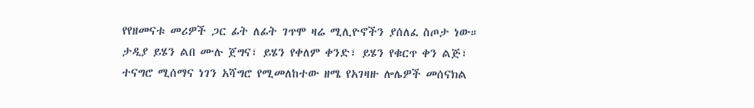የየዘመናቱ መሪዎች ጋር ፊት ለፊት ገጥሞ ዛሬ ሚሊዮኖችን ያሰለፈ ስጦታ ነው። ታዲያ ይሄን ልበ ሙሉ ጀግና፣ ይሄን የቀለም ቀንድ፣ ይሄን የቁርጥ ቀን ልጅ፣ ተናግሮ ሚሰማና ነገን አሻግሮ የሚመለከተው ዘሜ የአገዛዙ ሎሌዎች መሰናክል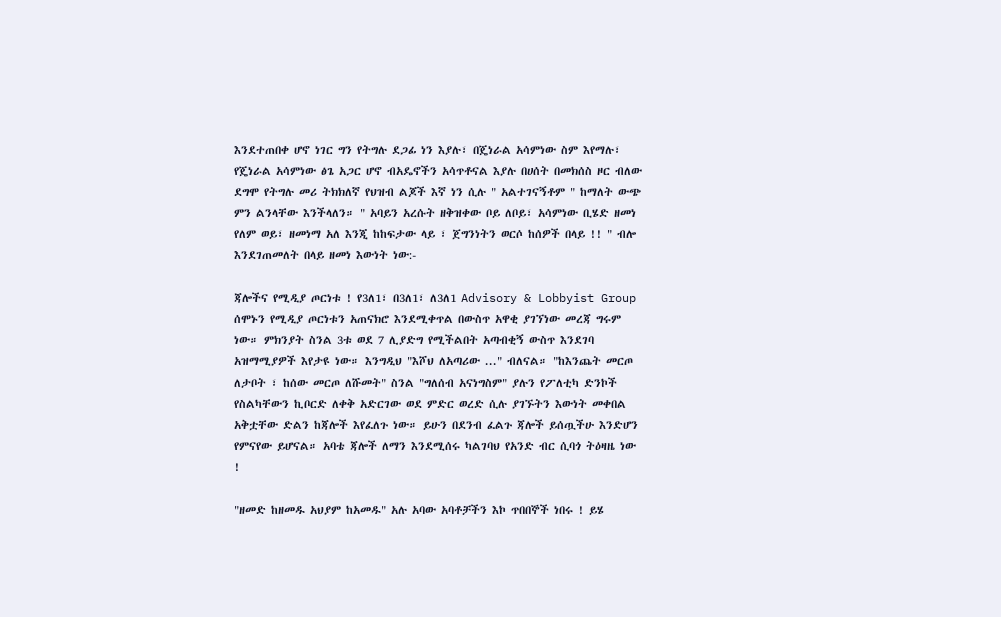እንደተጠበቀ ሆኖ ነገር ግን የትግሉ ደጋፊ ነን እያሉ፣ በጄነራል አሳምነው ስም እየማሉ፣ የጄነራል አሳምነው ፅጌ አጋር ሆኖ ብአዴኖችን አሳጥቶናል እያሉ በሀሰት በመክሰስ ዞር ብለው ደግሞ የትግሉ መሪ ትክክለኛ የህዝብ ልጆች እኛ ነን ሲሉ " አልተገናኝቶም " ከማለት ውጭ ምን ልንላቸው እንችላለን። " አባይን አረሱት ዘቅዝቀው ቦይ ለቦይ፣ አሳምነው ቢሄድ ዘመነ የለም ወይ፣ ዘመነማ አለ እንጂ ከከፍታው ላይ ፣ ጀግንነትን ወርሶ ከሰዎች በላይ !! " ብሎ እንደገጠመለት በላይ ዘመነ እውነት ነው:-

ጃሎችና የሚዲያ ጦርነቱ ! የ3ለ1፣ በ3ለ1፣ ለ3ለ1 Advisory & Lobbyist Group ሰሞኑን የሚዲያ ጦርነቱን አጠናክሮ እንደሚቀጥል በውስጥ አዋቂ ያገኘነው መረጃ ግሩም ነው። ምክንያት ስንል 3ቱ ወደ 7 ሊያድግ የሚችልበት አጣብቂኝ ውስጥ እንደገባ አዝማሚያዎች እየታዩ ነው። እንግዲህ "እሾህ ለአጣሪው ..." ብለናል። "ከእንጨት መርጦ ለታቦት ፣ ከሰው መርጦ ለሹመት" ስንል "ግለሰብ አናነግስም" ያሉን የፖለቲካ ድንኮች የስልካቸውን ኪቦርድ ለቀቅ አድርገው ወደ ምድር ወረድ ሲሉ ያገኙትን እውነት መቀበል አቅቷቸው ድልን ከጃሎች እየፈለጉ ነው። ይሁን በደንብ ፈልጉ ጃሎች ይሰጧችሁ እንድሆን የምናየው ይሆናል። አባቴ ጃሎች ለማን እንደሚሰሩ ካልገባህ የአንድ ብር ሲባጎ ትዕዛዜ ነው !

"ዘመድ ከዘመዱ አህያም ከአመዱ" አሉ አባው አባቶቻችን እኮ ጥበበኞች ነበሩ ! ይሄ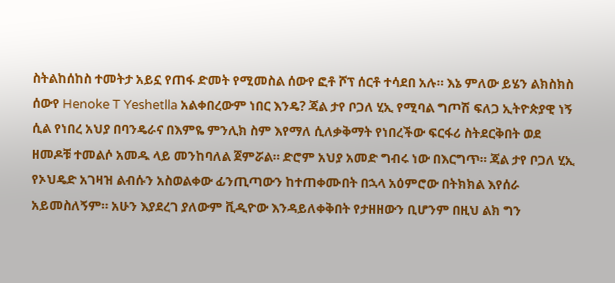ስትልከሰከስ ተመትታ አይኗ የጠፋ ድመት የሚመስል ሰውየ ፎቶ ሾፕ ሰርቶ ተሳደበ አሉ። እኔ ምለው ይሄን ልክስክስ ሰውየ Henoke T Yeshetlla አልቀበረውም ነበር እንዴ? ጃል ታየ ቦጋለ ሂኢ የሚባል ግጦሽ ፍለጋ ኢትዮጵያዊ ነኝ ሲል የነበረ አህያ በባንዴራና በእምዬ ምንሊክ ስም እየማለ ሲለቃቅማት የነበረችው ፍርፋሪ ስትደርቅበት ወደ ዘመዶቹ ተመልሶ አመዱ ላይ መንከባለል ጀምሯል። ድሮም አህያ አመድ ግብሩ ነው በእርግጥ። ጃል ታየ ቦጋለ ሂኢ የኦህዴድ አገዛዝ ልብሱን አስወልቀው ፊንጢጣውን ከተጠቀሙበት በኋላ አዕምሮው በትክክል እየሰራ አይመስለኝም። አሁን እያደረገ ያለውም ቪዲዮው እንዳይለቀቅበት የታዘዘውን ቢሆንም በዚህ ልክ ግን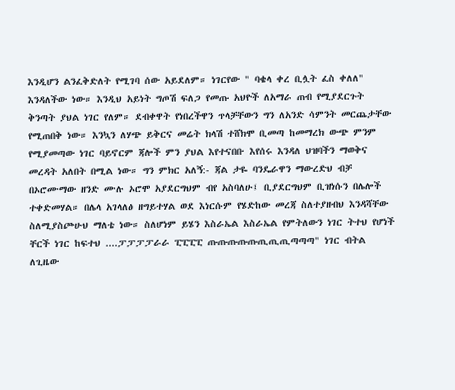እንዲሆን ልንፈቅድለት የሚገባ ሰው አይደለም። ነገርየው " ባቄላ ቀረ ቢሏት ፈስ ቀለለ" እንዳለችው ነው። እንዲህ አይነት ግጦሽ ፍለጋ የመጡ አህዮች ለአማራ ጠብ የሚያደርጉት ቅንጣት ያህል ነገር የለም። ደብቀዋት የነበረችዋን ጥላቻቸውን ግን ለአንድ ሳምንት መርጨታቸው የሚጠበቅ ነው። እንኳን ለሃጭ ይቅርና መሬት ክላሽ ተሸክሞ ቢመጣ ከመማረክ ውጭ ምንም የሚያመጣው ነገር ባይኖርም ጃሎች ምን ያህል እየተናበቡ እየሰሩ እንዳለ ህዝባችን ማወቅና መረዳት አለበት በሚል ነው። ግን ምክር አለኝ:- ጃል ታዬ ባንዴራዋን ማውረድህ ብቻ በኦሮሙማው ዘንድ ሙሉ ኦሮሞ አያደርግህም ብየ አስባለሁ፤ ቢያደርግህም ቢዝነሱን በሌሎች ተቀድመሃል። በሌላ አገላለፅ ዘግይተሃል ወደ እነርሱም የሄድከው መረጃ ስለተያዘብህ እንዳሻቸው ስለሚያስጮሁህ ማለቴ ነው። ስለሆነም ይሄን እስራኤል እስራኤል የምትለውን ነገር ትተህ የሆነች ቸርች ነገር ከፍተህ ....ፓፓፓፓራራ ፒፒፒፒ ጡጡጡጡጡጢጢጢጣጣጣ" ነገር ብትል ለጊዜው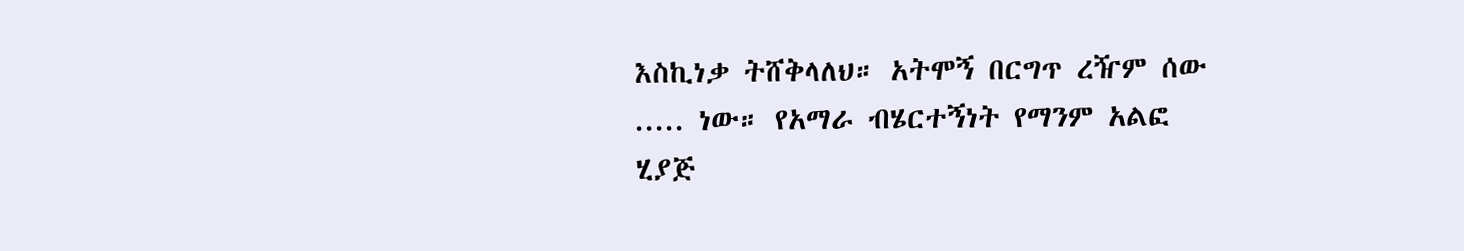እስኪነቃ ትሸቅላለህ። አትሞኝ በርግጥ ረዥም ሰው ..... ነው። የአማራ ብሄርተኝነት የማንም አልፎ ሂያጅ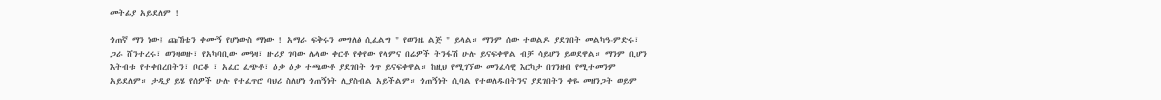መትፊያ አይደለም !

ጎጠኛ ማን ነው፤ ጩኸቴን ቀሙኝ የሆነውስ ማነው ! አማራ ፍቅሩን መግለፅ ሲፈልግ " የወንዜ ልጅ " ይላል። ማንም ሰው ተወልዶ ያደገበት መልካዓ-ምድሩ፣ ጋራ ሸንተረሩ፣ ወንዛወዙ፣ የአካባቢው መዓዛ፣ ዙሪያ ገባው ሌላው ቀርቶ የቀየው የላምና በሬዎች ትንፋሽ ሁሉ ይናፍቀዋል ብቻ ሳይሆን ይወደዋል። ማንም ቢሆን እትብቱ የተቀበረበትን፣ ቦርቆ ፣ አፈር ፈጭቶ፣ ዕቃ ዕቃ ተጫውቶ ያደገበት ጎጥ ይናፍቀዋል። ከዚህ የሚገኘው መንፈሳዊ እርካታ በገንዘብ የሚተመንም አይደለም። ታዲያ ይሄ የሰዎች ሁሉ የተፈጥሮ ባህሪ ስለሆነ ጎጠኝነት ሊያስብል አይችልም። ጎጠኝነት ሲባል የተወለዱበትንና ያደገበትን ቀዬ መዘንጋት ወይም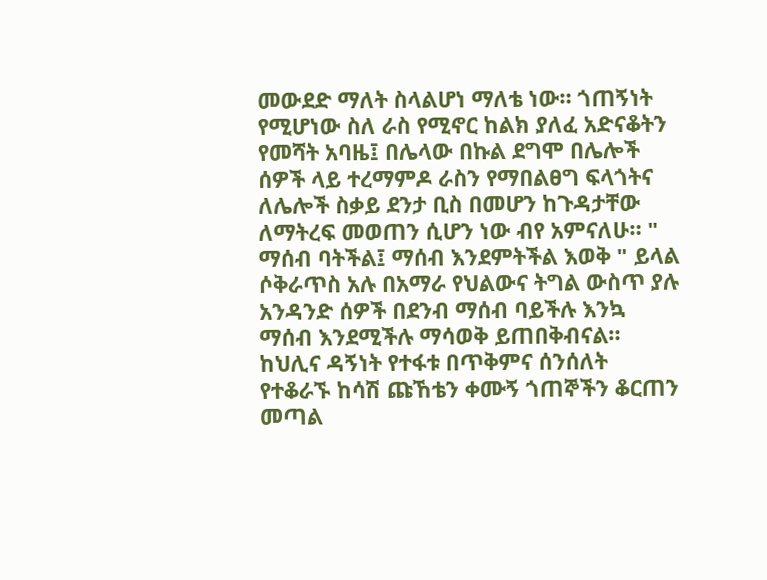መውደድ ማለት ስላልሆነ ማለቴ ነው። ጎጠኝነት የሚሆነው ስለ ራስ የሚኖር ከልክ ያለፈ አድናቆትን የመሻት አባዜ፤ በሌላው በኩል ደግሞ በሌሎች ሰዎች ላይ ተረማምዶ ራስን የማበልፀግ ፍላጎትና ለሌሎች ስቃይ ደንታ ቢስ በመሆን ከጉዳታቸው ለማትረፍ መወጠን ሲሆን ነው ብየ አምናለሁ። " ማሰብ ባትችል፤ ማሰብ እንደምትችል እወቅ " ይላል ሶቅራጥስ አሉ በአማራ የህልውና ትግል ውስጥ ያሉ አንዳንድ ሰዎች በደንብ ማሰብ ባይችሉ እንኳ ማሰብ እንደሚችሉ ማሳወቅ ይጠበቅብናል። ከህሊና ዳኝነት የተፋቱ በጥቅምና ሰንሰለት የተቆራኙ ከሳሽ ጩኸቴን ቀሙኝ ጎጠኞችን ቆርጠን መጣል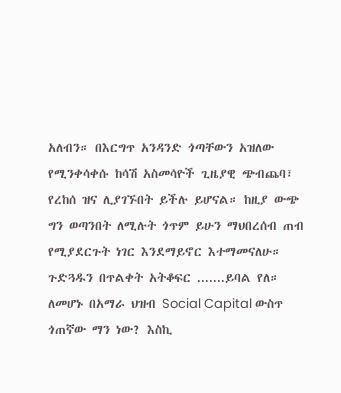አለብን። በእርግጥ አንዳንድ ጎጣቸውን አዝለው የሚንቀሳቀሱ ከሳሽ አስመሳዮች ጊዜያዊ ጭብጨባ፣ የረከሰ ዝና ሊያገኙበት ይችሉ ይሆናል። ከዚያ ውጭ ግን ወጣንበት ለሚሉት ጎጥም ይሁን ማህበረሰብ ጠብ የሚያደርጉት ነገር እንደማይኖር እተማመናለሁ። ጉድጓዱን በጥልቀት አትቆፍር .......ይባል የለ። ለመሆኑ በአማራ ህዝብ Social Capital ውስጥ ጎጠኛው ማን ነው? እስኪ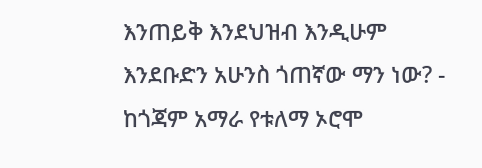እንጠይቅ እንደህዝብ እንዲሁም እንደቡድን አሁንስ ጎጠኛው ማን ነው? - ከጎጃም አማራ የቱለማ ኦሮሞ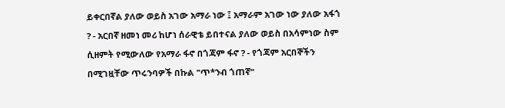ይቀርበኛል ያለው ወይስ አገው አማራ ነው ፤ አማራም አገው ነው ያለው አፋጎ ? - አርበኛ ዘመነ መሪ ከሆነ ሰራዊቴ ይበተናል ያለው ወይስ በአሳምነው ስም ሲዘምት የሚውለው የአማራ ፋኖ በጎጃም ፋኖ ? - የጎጃም አርበኞችን በሚገዟቸው ጥሩንባዎች በኩል "ጥ*ንብ ጎጠኛ"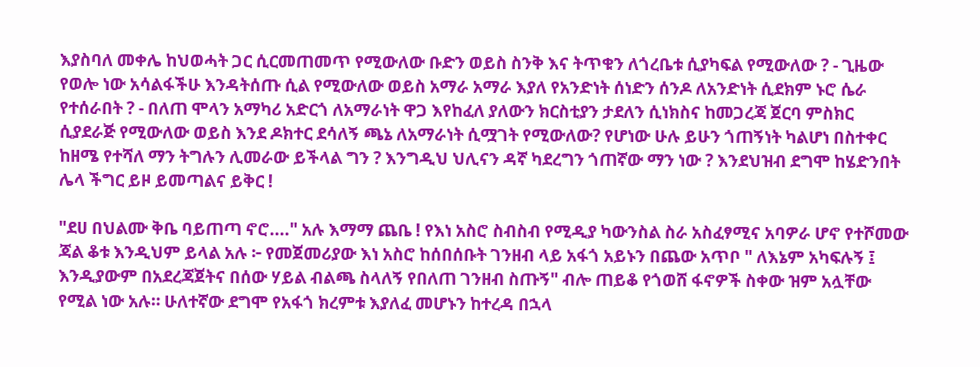እያስባለ መቀሌ ከህወሓት ጋር ሲርመጠመጥ የሚውለው ቡድን ወይስ ስንቅ እና ትጥቁን ለጎረቤቱ ሲያካፍል የሚውለው ? - ጊዜው የወሎ ነው አሳልፋችሁ እንዳትሰጡ ሲል የሚውለው ወይስ አማራ አማራ እያለ የአንድነት ሰነድን ሰንዶ ለአንድነት ሲደክም ኑሮ ሴራ የተሰራበት ? - በለጠ ሞላን አማካሪ አድርጎ ለአማራነት ዋጋ እየከፈለ ያለውን ክርስቲያን ታደለን ሲነክስና ከመጋረጃ ጀርባ ምስክር ሲያደራጅ የሚውለው ወይስ እንደ ዶክተር ደሳለኝ ጫኔ ለአማራነት ሲሟገት የሚውለው? የሆነው ሁሉ ይሁን ጎጠኝነት ካልሆነ በስተቀር ከዘሜ የተሻለ ማን ትግሉን ሊመራው ይችላል ግን ? እንግዲህ ህሊናን ዳኛ ካደረግን ጎጠኛው ማን ነው ? እንደህዝብ ደግሞ ከሄድንበት ሌላ ችግር ይዞ ይመጣልና ይቅር !

"ደሀ በህልሙ ቅቤ ባይጠጣ ኖሮ...." አሉ እማማ ጨቤ ! የእነ አስሮ ስብስብ የሚዲያ ካውንስል ስራ አስፈፃሚና አባዎራ ሆኖ የተሾመው ጃል ቆቱ እንዲህም ይላል አሉ ፦ የመጀመሪያው እነ አስሮ ከሰበሰቡት ገንዘብ ላይ አፋጎ አይኑን በጨው አጥቦ " ለእኔም አካፍሉኝ ፤ እንዲያውም በአደረጃጀትና በሰው ሃይል ብልጫ ስላለኝ የበለጠ ገንዘብ ስጡኝ" ብሎ ጠይቆ የጎወሸ ፋኖዎች ስቀው ዝም አሏቸው የሚል ነው አሉ። ሁለተኛው ደግሞ የአፋጎ ክረምቱ እያለፈ መሆኑን ከተረዳ በኋላ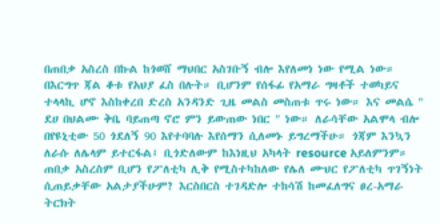በጠበቃ አስረስ በኩል ከጎወሸ ማህበር አስገቡኝ ብሎ እየለመነ ነው የሚል ነው። በእርግጥ ጃል ቆቱ የአህያ ፈስ በሉት። ቢሆንም የሰፋፊ የአማራ ግዛቶች ተወካይና ተላላኪ ሆኖ እስከቀረበ ድረስ አንዳንድ ጊዜ መልስ መስጠቱ ጥሩ ነው። እና መልሴ " ደሀ በህልሙ ቅቤ ባይጠጣ ኖሮ ምን ይውጠው ነበር " ነው። ለራሳቸው አልሞላ ብሎ በየዩኒቲው 50 ጎደለኝ 90 እየተባባሉ እየሰማን ሲለመኑ ይግረማችሁ። ጎጃም እንኳን ለራሱ ለሌላም ይተርፋል፤ ቢጎድለውም ከእነዚህ አካላት resource አይለምንም። ጠበቃ አስረስም ቢሆን የፖለቲካ ሊቅ የሚስተካከለው የሌለ ሙህር የፖለቲካ ጥገኝነት ሲጠይቃቸው አልታያችሁም? እርስበርስ ተገዳድሎ ተከሳሽ ከመፈለግና ፀረ-አማራ ትርክት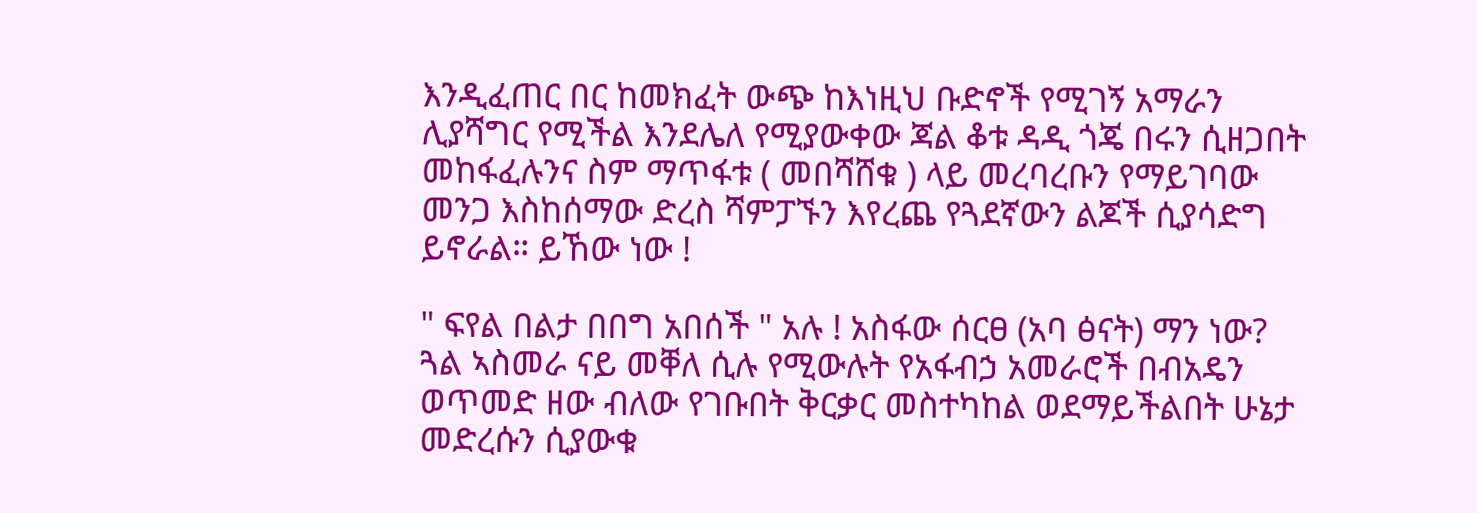እንዲፈጠር በር ከመክፈት ውጭ ከእነዚህ ቡድኖች የሚገኝ አማራን ሊያሻግር የሚችል እንደሌለ የሚያውቀው ጃል ቆቱ ዳዲ ጎጄ በሩን ሲዘጋበት መከፋፈሉንና ስም ማጥፋቱ ( መበሻሸቁ ) ላይ መረባረቡን የማይገባው መንጋ እስከሰማው ድረስ ሻምፓኙን እየረጨ የጓደኛውን ልጆች ሲያሳድግ ይኖራል። ይኸው ነው !

" ፍየል በልታ በበግ አበሰች " አሉ ! አስፋው ሰርፀ (አባ ፅናት) ማን ነው? ጓል ኣስመራ ናይ መቐለ ሲሉ የሚውሉት የአፋብኃ አመራሮች በብአዴን ወጥመድ ዘው ብለው የገቡበት ቅርቃር መስተካከል ወደማይችልበት ሁኔታ መድረሱን ሲያውቁ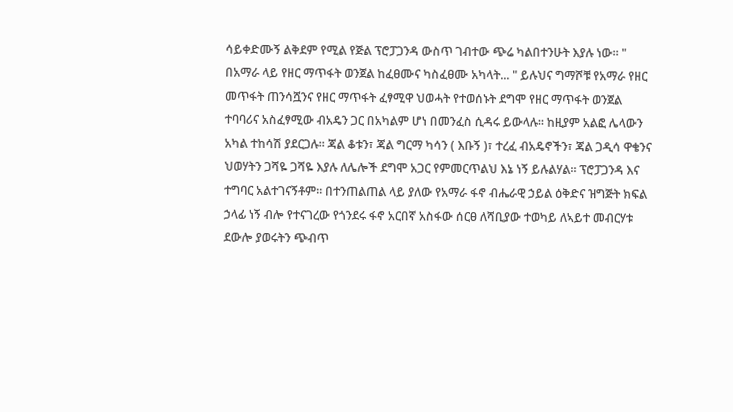ሳይቀድሙኝ ልቅደም የሚል የጅል ፕሮፓጋንዳ ውስጥ ገብተው ጭሬ ካልበተንሁት እያሉ ነው። " በአማራ ላይ የዘር ማጥፋት ወንጀል ከፈፀሙና ካስፈፀሙ አካላት... " ይሉህና ግማሾቹ የአማራ የዘር መጥፋት ጠንሳሿንና የዘር ማጥፋት ፈፃሚዋ ህወሓት የተወሰኑት ደግሞ የዘር ማጥፋት ወንጀል ተባባሪና አስፈፃሚው ብአዴን ጋር በአካልም ሆነ በመንፈስ ሲዳሩ ይውላሉ። ከዚያም አልፎ ሌላውን አካል ተከሳሽ ያደርጋሉ። ጃል ቆቱን፣ ጃል ግርማ ካሳን ( እቡኝ )፣ ተረፈ ብአዴኖችን፣ ጃል ጋዲሳ ዋቄንና ህወሃትን ጋሻዬ ጋሻዬ እያሉ ለሌሎች ደግሞ አጋር የምመርጥልህ እኔ ነኝ ይሉልሃል። ፕሮፓጋንዳ እና ተግባር አልተገናኝቶም። በተንጠልጠል ላይ ያለው የአማራ ፋኖ ብሔራዊ ኃይል ዕቅድና ዝግጅት ክፍል ኃላፊ ነኝ ብሎ የተናገረው የጎንደሩ ፋኖ አርበኛ አስፋው ሰርፀ ለሻቢያው ተወካይ ለኣይተ መብርሃቱ ደውሎ ያወሩትን ጭብጥ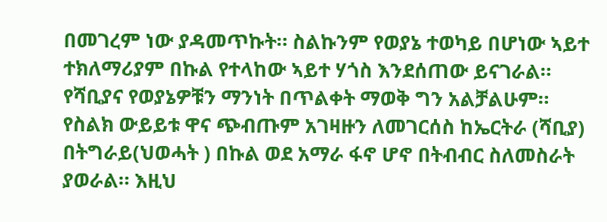በመገረም ነው ያዳመጥኩት። ስልኩንም የወያኔ ተወካይ በሆነው ኣይተ ተክለማሪያም በኩል የተላከው ኣይተ ሃጎስ እንደሰጠው ይናገራል። የሻቢያና የወያኔዎቹን ማንነት በጥልቀት ማወቅ ግን አልቻልሁም። የስልክ ውይይቱ ዋና ጭብጡም አገዛዙን ለመገርሰስ ከኤርትራ (ሻቢያ) በትግራይ(ህወሓት ) በኩል ወደ አማራ ፋኖ ሆኖ በትብብር ስለመስራት ያወራል። እዚህ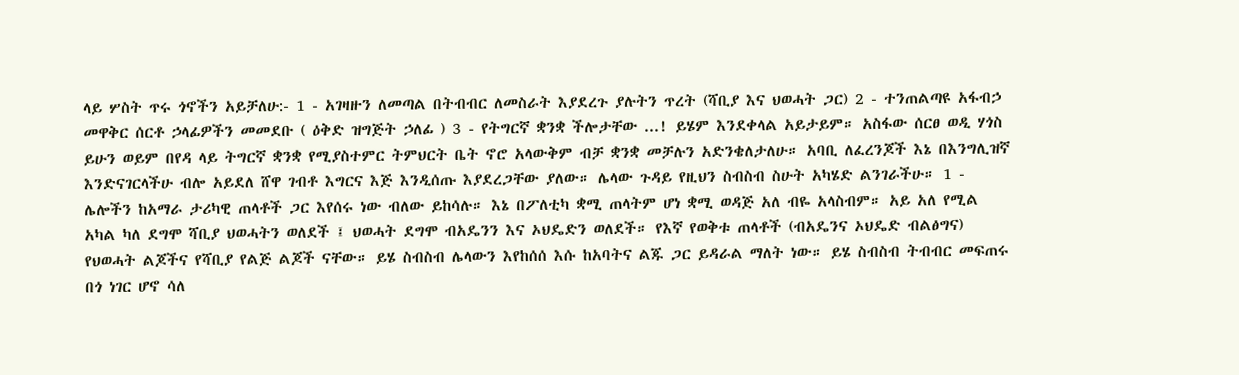ላይ ሦስት ጥሩ ጎኖችን አይቻለሁ:- 1 - አገዛዙን ለመጣል በትብብር ለመስራት እያደረጉ ያሉትን ጥረት (ሻቢያ እና ህወሓት ጋር) 2 - ተንጠልጣዩ አፋብኃ መዋቅር ሰርቶ ኃላፊዎችን መመደቡ ( ዕቅድ ዝግጅት ኃለፊ ) 3 - የትግርኛ ቋንቋ ችሎታቸው ...! ይሄም እንደቀላል አይታይም። አስፋው ሰርፀ ወዲ ሃጎስ ይሁን ወይም በየዳ ላይ ትግርኛ ቋንቋ የሚያስተምር ትምህርት ቤት ኖሮ አላውቅም ብቻ ቋንቋ መቻሉን አድንቄለታለሁ። አባቢ ለፈረንጆች እኔ በእንግሊዝኛ እንድናገርላችሁ ብሎ አይደለ ሸዋ ገብቶ እግርና እጅ እንዲሰጡ እያደረጋቸው ያለው። ሌላው ጉዳይ የዚህን ስብስብ ስሁት አካሄድ ልንገራችሁ። 1 - ሌሎችን ከአማራ ታሪካዊ ጠላቶች ጋር እየሰሩ ነው ብለው ይከሳሉ። እኔ በፖለቲካ ቋሚ ጠላትም ሆነ ቋሚ ወዳጅ አለ ብዬ አላስብም። አይ አለ የሚል አካል ካለ ደግሞ ሻቢያ ህወሓትን ወለደች ፤ ህወሓት ደግሞ ብአዴንን እና ኦህዴድን ወለደች። የእኛ የወቅቱ ጠላቶች (ብአዴንና ኦህዴድ ብልፅግና) የህወሓት ልጆችና የሻቢያ የልጅ ልጆች ናቸው። ይሄ ስብስብ ሌላውን እየከሰሰ እሱ ከአባትና ልጁ ጋር ይዳራል ማለት ነው። ይሄ ስብስብ ትብብር መፍጠሩ በጎ ነገር ሆኖ ሳለ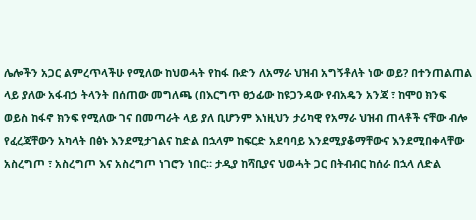ሌሎችን አጋር ልምረጥላችሁ የሚለው ከህወሓት የከፋ ቡድን ለአማራ ህዝብ አግኝቶለት ነው ወይ? በተንጠልጠል ላይ ያለው አፋብኃ ትላንት በሰጠው መግለጫ (በእርግጥ ፀኃፊው ከዩጋንዳው የብአዴን አንጃ ፣ ከሞዐ ክንፍ ወይስ ከፋኖ ክንፍ የሚለው ገና በመጣራት ላይ ያለ ቢሆንም እነዚህን ታሪካዊ የአማራ ህዝብ ጠላቶች ናቸው ብሎ የፈረጃቸውን አካላት በፅኑ እንደሚታገልና ከድል በኋላም ከፍርድ አደባባይ እንደሚያቆማቸውና እንደሚበቀላቸው አስረግጦ ፣ አስረግጦ እና አስረግጦ ነገሮን ነበር። ታዲያ ከሻቢያና ህወሓት ጋር በትብብር ከሰራ በኋላ ለድል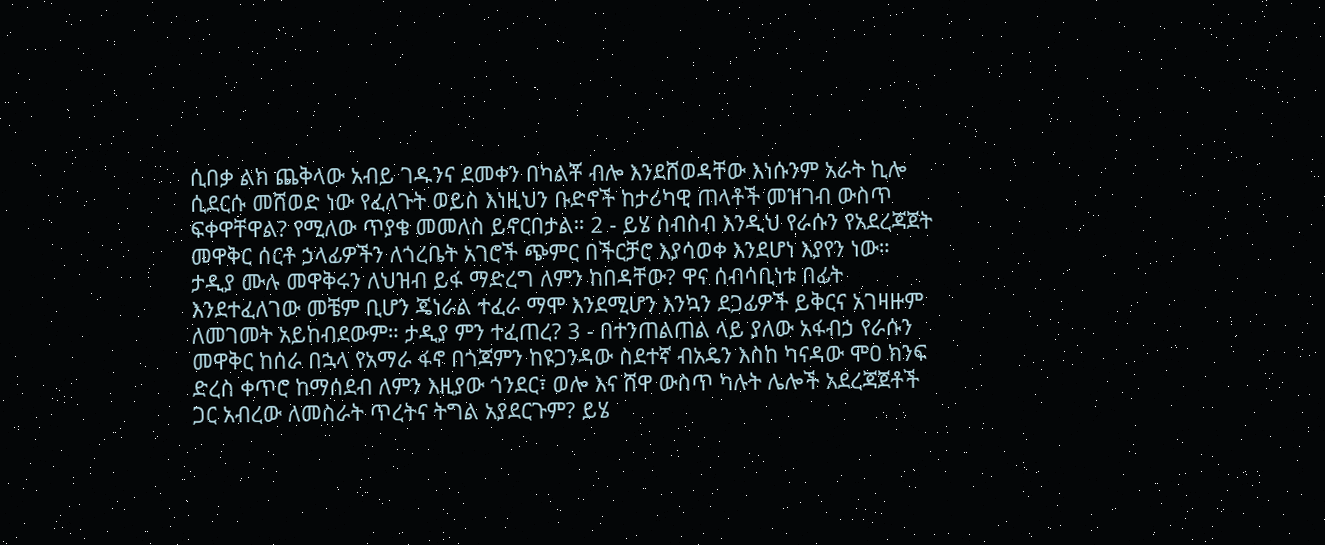ሲበቃ ልክ ጨቅላው አብይ ገዱንና ደመቀን በካልቾ ብሎ እንደሸወዳቸው እነሱንም አራት ኪሎ ሲደርሱ መሸወድ ነው የፈለጉት ወይስ እነዚህን ቡድኖች ከታሪካዊ ጠላቶች መዝገብ ውስጥ ፍቀዋቸዋል? የሚለው ጥያቄ መመለስ ይኖርበታል። 2 - ይሄ ስብስብ እንዲህ የራሱን የአደረጃጀት መዋቅር ሰርቶ ኃላፊዎችን ለጎረቤት አገሮች ጭምር በችርቻሮ እያሳወቀ እንደሆነ እያየን ነው። ታዲያ ሙሉ መዋቅሩን ለህዝብ ይፋ ማድረግ ለምን ከበዳቸው? ዋና ሰብሳቢነቱ በፊት እንደተፈለገው መቼም ቢሆን ጄነራል ተፈራ ማሞ እንደሚሆን እንኳን ደጋፊዎች ይቅርና አገዛዙም ለመገመት አይከብደውም። ታዲያ ምን ተፈጠረ? 3 - በተንጠልጠል ላይ ያለው አፋብኃ የራሱን መዋቅር ከሰራ በኋላ የአማራ ፋኖ በጎጃምን ከዩጋንዳው ስደተኛ ብአዴን እስከ ካናዳው ሞዐ ክንፍ ድረስ ቀጥሮ ከማሰደብ ለምን እዚያው ጎንደር፣ ወሎ እና ሸዋ ውስጥ ካሉት ሌሎች አደረጃጀቶች ጋር አብረው ለመስራት ጥረትና ትግል አያደርጉም? ይሄ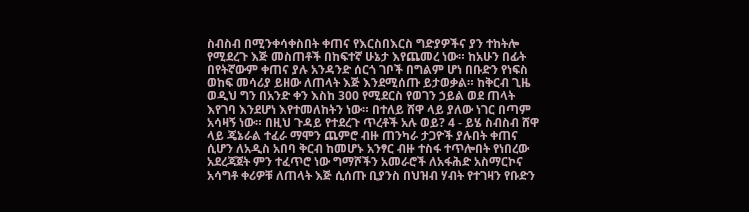ስብስብ በሚንቀሳቀስበት ቀጠና የእርስበእርስ ግድያዎችና ያን ተከትሎ የሚደረጉ እጅ መስጠቶች በከፍተኛ ሁኔታ እየጨመረ ነው። ከአሁን በፊት በየትኛውም ቀጠና ያሉ አንዳንድ ሰርጎ ገቦች በግልም ሆነ በቡድን የነፍስ ወከፍ መሳሪያ ይዘው ለጠላት እጅ እንደሚሰጡ ይታወቃል። ከቅርብ ጊዜ ወዲህ ግን በአንድ ቀን እስከ 300 የሚደርስ የወገን ኃይል ወደ ጠላት እየገባ እንደሆነ እየተመለከትን ነው። በተለይ ሸዋ ላይ ያለው ነገር በጣም አሳዛኝ ነው። በዚህ ጉዳይ የተደረጉ ጥረቶች አሉ ወይ? 4 - ይሄ ስብስብ ሸዋ ላይ ጄኔራል ተፈራ ማሞን ጨምሮ ብዙ ጠንካራ ታጋዮች ያሉበት ቀጠና ሲሆን ለአዲስ አበባ ቅርብ ከመሆኑ አንፃር ብዙ ተስፋ ተጥሎበት የነበረው አደረጃጀት ምን ተፈጥሮ ነው ግማሾችን አመራሮች ለአፋሕድ አስማርኮና አሳግቶ ቀሪዎቹ ለጠላት እጅ ሲሰጡ ቢያንስ በህዝብ ሃብት የተገዛን የቡድን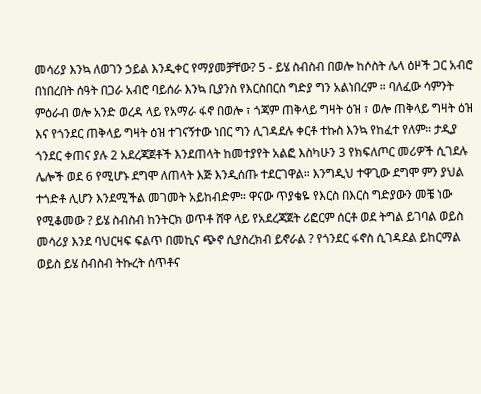መሳሪያ እንኳ ለወገን ኃይል እንዲቀር የማያመቻቸው? 5 - ይሄ ስብስብ በወሎ ከሶስት ሌላ ዕዞች ጋር አብሮ በነበረበት ሰዓት በጋራ አብሮ ባይሰራ እንኳ ቢያንስ የእርስበርስ ግድያ ግን አልነበረም ። ባለፈው ሳምንት ምዕራብ ወሎ አንድ ወረዳ ላይ የአማራ ፋኖ በወሎ ፣ ጎጃም ጠቅላይ ግዛት ዕዝ ፣ ወሎ ጠቅላይ ግዛት ዕዝ እና የጎንደር ጠቅላይ ግዛት ዕዝ ተገናኝተው ነበር ግን ሊገዳደሉ ቀርቶ ተኩስ እንኳ የከፈተ የለም። ታዲያ ጎንደር ቀጠና ያሉ 2 አደረጃጀቶች እንደጠላት ከመተያየት አልፎ እስካሁን 3 የክፍለጦር መሪዎች ሲገደሉ ሌሎች ወደ 6 የሚሆኑ ደግሞ ለጠላት እጅ እንዲሰጡ ተደርገዋል። እንግዲህ ተዋጊው ደግሞ ምን ያህል ተጎድቶ ሊሆን እንደሚችል መገመት አይከብድም። ዋናው ጥያቄዬ የእርስ በእርስ ግድያውን መቼ ነው የሚቆመው ? ይሄ ስብስብ ከንትርክ ወጥቶ ሸዋ ላይ የአደረጃጀት ሪፎርም ሰርቶ ወደ ትግል ይገባል ወይስ መሳሪያ እንደ ባህርዛፍ ፍልጥ በመኪና ጭኖ ሲያስረክብ ይኖራል ? የጎንደር ፋኖስ ሲገዳደል ይከርማል ወይስ ይሄ ስብስብ ትኩረት ሰጥቶና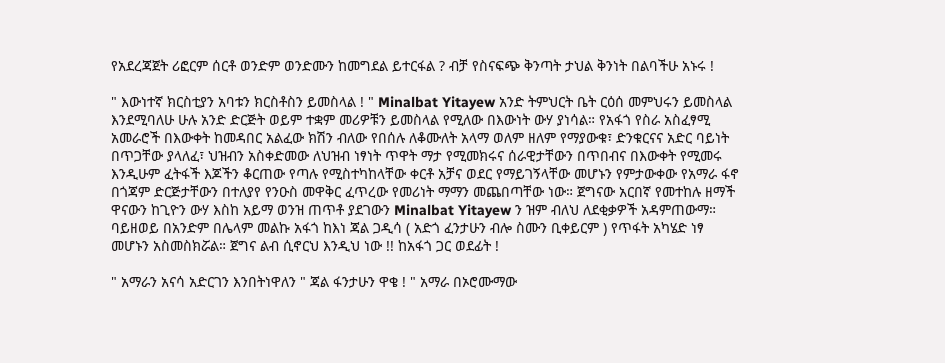የአደረጃጀት ሪፎርም ሰርቶ ወንድም ወንድሙን ከመግደል ይተርፋል ? ብቻ የስናፍጭ ቅንጣት ታህል ቅንነት በልባችሁ አኑሩ !

" እውነተኛ ክርስቲያን አባቱን ክርስቶስን ይመስላል ! " Minalbat Yitayew አንድ ትምህርት ቤት ርዕሰ መምህሩን ይመስላል እንደሚባለሁ ሁሉ አንድ ድርጅት ወይም ተቋም መሪዎቹን ይመስላል የሚለው በእውነት ውሃ ያነሳል። የአፋጎ የስራ አስፈፃሚ አመራሮች በእውቀት ከመዳበር አልፈው ክሽን ብለው የበሰሉ ለቆሙለት አላማ ወለም ዘለም የማያውቁ፣ ድንቁርናና አድር ባይነት በጥጋቸው ያላለፈ፣ ህዝብን አስቀድመው ለህዝብ ነፃነት ጥዋት ማታ የሚመክሩና ሰራዊታቸውን በጥበብና በእውቀት የሚመሩ እንዲሁም ፈትፋች እጆችን ቆርጠው የጣሉ የሚስተካከላቸው ቀርቶ አቻና ወደር የማይገኝላቸው መሆኑን የምታውቀው የአማራ ፋኖ በጎጃም ድርጅታቸውን በተለያየ የንዑስ መዋቅር ፈጥረው የመሪነት ማማን መጨበጣቸው ነው። ጀግናው አርበኛ የመተከሉ ዘማች ዋናውን ከጊዮን ውሃ እስከ አይማ ወንዝ ጠጥቶ ያደገውን Minalbat Yitayew ን ዝም ብለህ ለደቂቃዎች አዳምጠውማ። ባይዘወይ በአንድም በሌላም መልኩ አፋጎ ከእነ ጃል ጋዲሳ ( አድጎ ፈንታሁን ብሎ ስሙን ቢቀይርም ) የጥፋት አካሄድ ነፃ መሆኑን አስመስክሯል። ጀግና ልብ ሲኖርህ እንዲህ ነው !! ከአፋጎ ጋር ወደፊት !

" አማራን አናሳ አድርገን እንበትነዋለን " ጃል ፋንታሁን ዋቄ ! " አማራ በኦሮሙማው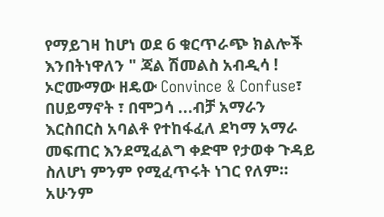የማይገዛ ከሆነ ወደ 6 ቁርጥራጭ ክልሎች እንበትነዋለን " ጃል ሽመልስ አብዲሳ ! ኦሮሙማው ዘዴው Convince & Confuse፣ በሀይማኖት ፣ በሞጋሳ ...ብቻ አማራን እርስበርስ አባልቶ የተከፋፈለ ደካማ አማራ መፍጠር እንደሚፈልግ ቀድሞ የታወቀ ጉዳይ ስለሆነ ምንም የሚፈጥሩት ነገር የለም። አሁንም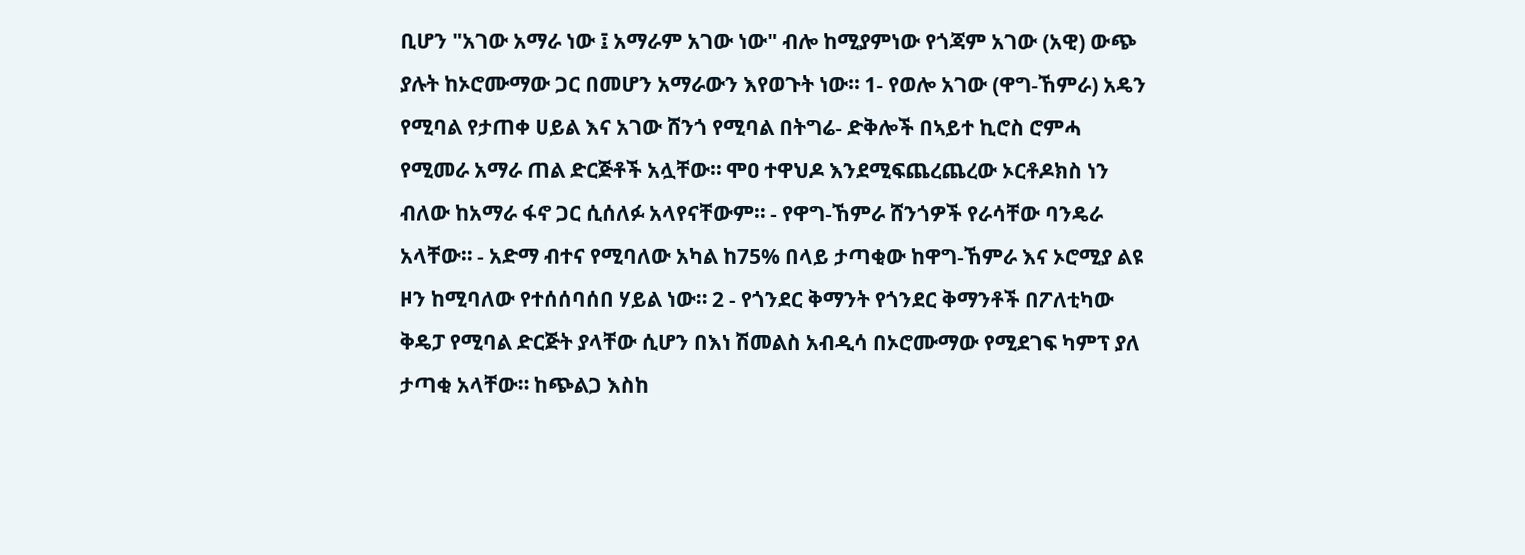ቢሆን "አገው አማራ ነው ፤ አማራም አገው ነው" ብሎ ከሚያምነው የጎጃም አገው (አዊ) ውጭ ያሉት ከኦሮሙማው ጋር በመሆን አማራውን እየወጉት ነው። 1- የወሎ አገው (ዋግ-ኸምራ) አዴን የሚባል የታጠቀ ሀይል እና አገው ሸንጎ የሚባል በትግሬ- ድቅሎች በኣይተ ኪሮስ ሮምሓ የሚመራ አማራ ጠል ድርጅቶች አሏቸው። ሞዐ ተዋህዶ እንደሚፍጨረጨረው ኦርቶዶክስ ነን ብለው ከአማራ ፋኖ ጋር ሲሰለፉ አላየናቸውም። - የዋግ-ኸምራ ሸንጎዎች የራሳቸው ባንዴራ አላቸው። - አድማ ብተና የሚባለው አካል ከ75% በላይ ታጣቂው ከዋግ-ኸምራ እና ኦሮሚያ ልዩ ዞን ከሚባለው የተሰሰባሰበ ሃይል ነው። 2 - የጎንደር ቅማንት የጎንደር ቅማንቶች በፖለቲካው ቅዴፓ የሚባል ድርጅት ያላቸው ሲሆን በእነ ሽመልስ አብዲሳ በኦሮሙማው የሚደገፍ ካምፕ ያለ ታጣቂ አላቸው። ከጭልጋ እስከ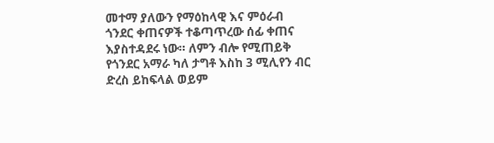መተማ ያለውን የማዕከላዊ እና ምዕራብ ጎንደር ቀጠናዎች ተቆጣጥረው ሰፊ ቀጠና እያስተዳደሩ ነው። ለምን ብሎ የሚጠይቅ የጎንደር አማራ ካለ ታግቶ እስከ 3 ሚሊየን ብር ድረስ ይከፍላል ወይም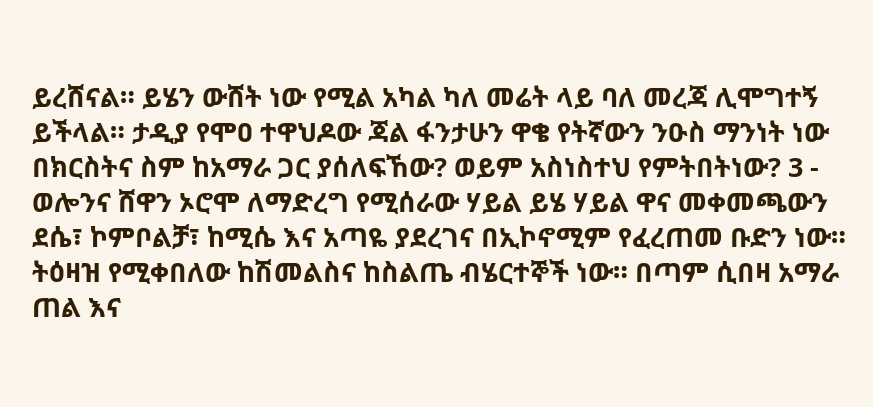ይረሸናል። ይሄን ውሸት ነው የሚል አካል ካለ መሬት ላይ ባለ መረጃ ሊሞግተኝ ይችላል። ታዲያ የሞዐ ተዋህዶው ጃል ፋንታሁን ዋቄ የትኛውን ንዑስ ማንነት ነው በክርስትና ስም ከአማራ ጋር ያሰለፍኸው? ወይም አስነስተህ የምትበትነው? 3 - ወሎንና ሸዋን ኦሮሞ ለማድረግ የሚሰራው ሃይል ይሄ ሃይል ዋና መቀመጫውን ደሴ፣ ኮምቦልቻ፣ ከሚሴ እና አጣዬ ያደረገና በኢኮኖሚም የፈረጠመ ቡድን ነው። ትዕዛዝ የሚቀበለው ከሽመልስና ከስልጤ ብሄርተኞች ነው። በጣም ሲበዛ አማራ ጠል እና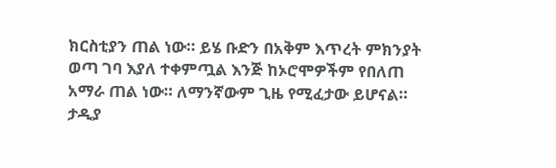ክርስቲያን ጠል ነው። ይሄ ቡድን በአቅም እጥረት ምክንያት ወጣ ገባ እያለ ተቀምጧል እንጅ ከኦሮሞዎችም የበለጠ አማራ ጠል ነው። ለማንኛውም ጊዜ የሚፈታው ይሆናል። ታዲያ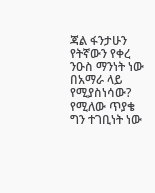ጃል ፋንታሁን የትኛውን የቀረ ንዑስ ማንነት ነው በአማራ ላይ የሚያስነሳው? የሚለው ጥያቄ ግን ተገቢነት ነው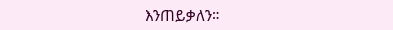እንጠይቃለን።